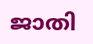ജാതി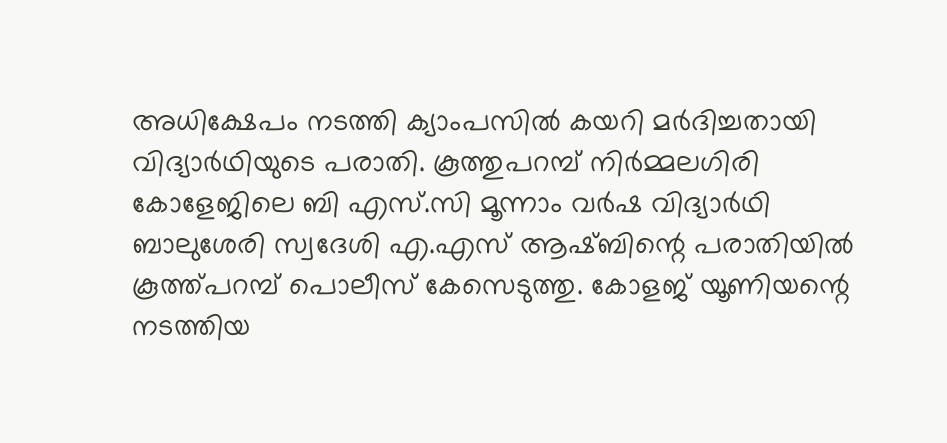അധിക്ഷേപം നടത്തി ക്യാംപസിൽ കയറി മർദിച്ചതായി വിദ്യാർഥിയുടെ പരാതി. കൂത്തുപറമ്പ് നിർമ്മലഗിരി കോളേജിലെ ബി എസ്.സി മൂന്നാം വർഷ വിദ്യാർഥി ബാലുശേരി സ്വദേശി എ.എസ് ആഷ്ബിന്റെ പരാതിയിൽ കൂത്ത്പറമ്പ് പൊലീസ് കേസെടുത്തു. കോളജ് യൂണിയന്റെ നടത്തിയ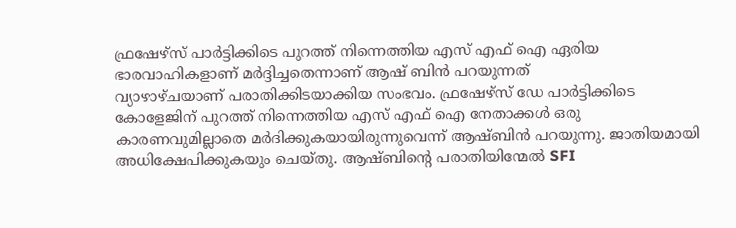ഫ്രഷേഴ്സ് പാർട്ടിക്കിടെ പുറത്ത് നിന്നെത്തിയ എസ് എഫ് ഐ ഏരിയ ഭാരവാഹികളാണ് മർദ്ദിച്ചതെന്നാണ് ആഷ് ബിൻ പറയുന്നത്
വ്യാഴാഴ്ചയാണ് പരാതിക്കിടയാക്കിയ സംഭവം. ഫ്രഷേഴ്സ് ഡേ പാർട്ടിക്കിടെ കോളേജിന് പുറത്ത് നിന്നെത്തിയ എസ് എഫ് ഐ നേതാക്കൾ ഒരു കാരണവുമില്ലാതെ മർദിക്കുകയായിരുന്നുവെന്ന് ആഷ്ബിൻ പറയുന്നു. ജാതിയമായി അധിക്ഷേപിക്കുകയും ചെയ്തു. ആഷ്ബിന്റെ പരാതിയിന്മേൽ SFI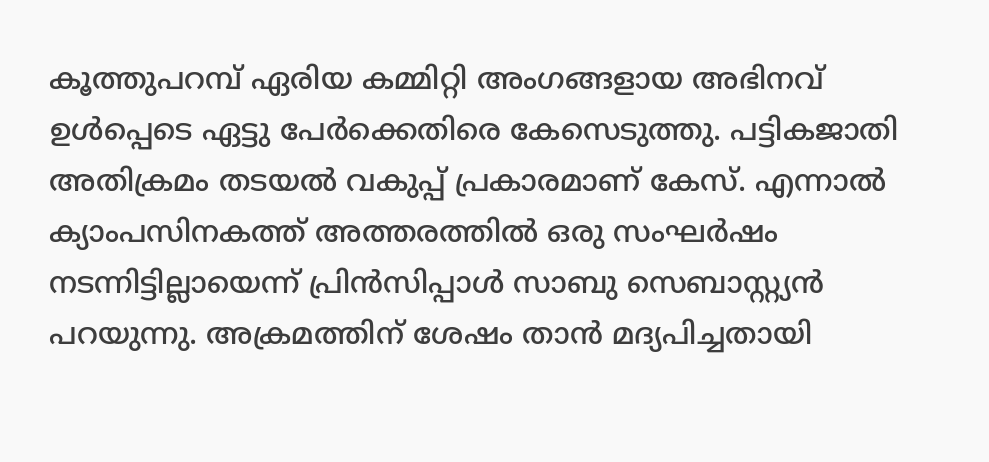കൂത്തുപറമ്പ് ഏരിയ കമ്മിറ്റി അംഗങ്ങളായ അഭിനവ് ഉൾപ്പെടെ ഏട്ടു പേർക്കെതിരെ കേസെടുത്തു. പട്ടികജാതി അതിക്രമം തടയൽ വകുപ്പ് പ്രകാരമാണ് കേസ്. എന്നാൽ ക്യാംപസിനകത്ത് അത്തരത്തിൽ ഒരു സംഘർഷം നടന്നിട്ടില്ലായെന്ന് പ്രിൻസിപ്പാൾ സാബു സെബാസ്റ്റ്യൻ പറയുന്നു. അക്രമത്തിന് ശേഷം താൻ മദ്യപിച്ചതായി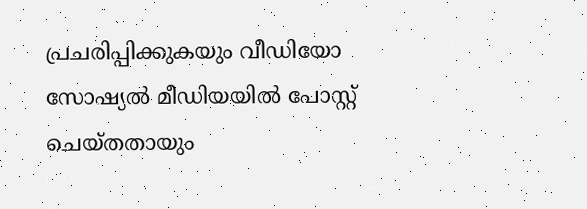പ്രചരിപ്പിക്കുകയും വീഡിയോ സോഷ്യൽ മീഡിയയിൽ പോസ്റ്റ് ചെയ്തതായും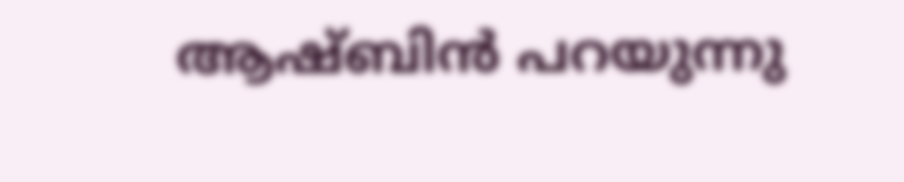ആഷ്ബിൻ പറയുന്നു